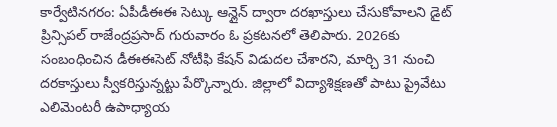కార్వేటినగరం: ఏపీడీఈఈ సెట్కు ఆన్లైన్ ద్వారా దరఖాస్తులు చేసుకోవాలని డైట్ ప్రిన్సిపల్ రాజేంద్రప్రసాద్ గురువారం ఓ ప్రకటనలో తెలిపారు. 2026కు సంబంధించిన డీఈఈసెట్ నోటీఫి కేషన్ విడుదల చేశారని, మార్చి 31 నుంచి దరకాస్తులు స్వీకరిస్తున్నట్టు పేర్కొన్నారు. జిల్లాలో విద్యాశిక్షణతో పాటు ప్రైవేటు ఎలిమెంటరీ ఉపాధ్యాయ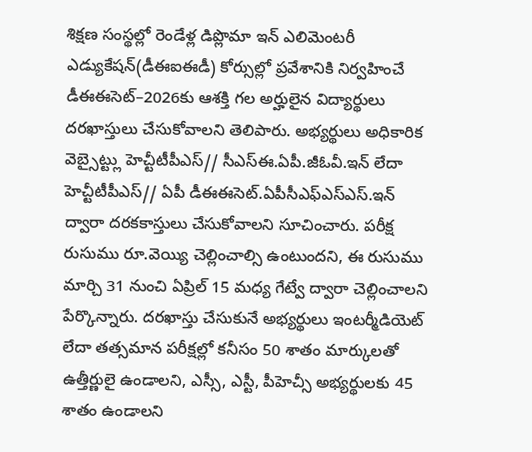శిక్షణ సంస్థల్లో రెండేళ్ల డిప్లొమా ఇన్ ఎలిమెంటరీ ఎడ్యుకేషన్(డీఈఐఈడీ) కోర్సుల్లో ప్రవేశానికి నిర్వహించే డీఈఈసెట్–2026కు ఆశక్తి గల అర్హులైన విద్యార్థులు దరఖాస్తులు చేసుకోవాలని తెలిపారు. అభ్యర్థులు అధికారిక వెబ్సైట్ట్లు హెచ్టీటీపీఎస్// సీఎస్ఈ.ఏపీ.జీఓవీ.ఇన్ లేదా హెచ్టీటీపీఎస్// ఏపీ డీఈఈసెట్.ఏపీసీఎఫ్ఎస్ఎస్.ఇన్ ద్వారా దరకకాస్తులు చేసుకోవాలని సూచించారు. పరీక్ష రుసుము రూ.వెయ్యి చెల్లించాల్సి ఉంటుందని, ఈ రుసుము మార్చి 31 నుంచి ఏప్రిల్ 15 మధ్య గేట్వే ద్వారా చెల్లించాలని పేర్కొన్నారు. దరఖాస్తు చేసుకునే అభ్యర్థులు ఇంటర్మీడియెట్ లేదా తత్సమాన పరీక్షల్లో కనీసం 50 శాతం మార్కులతో ఉత్తీర్ణులై ఉండాలని, ఎస్సీ, ఎస్టీ, పీహెచ్సీ అభ్యర్థులకు 45 శాతం ఉండాలని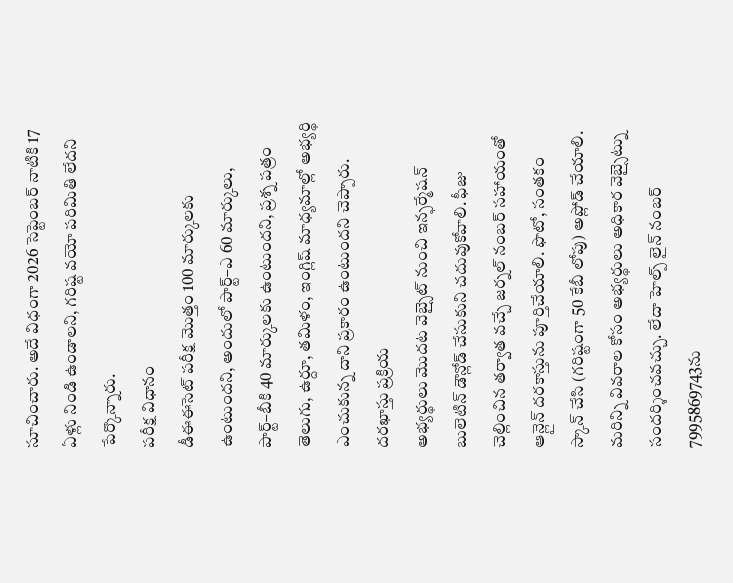సూచించారు. అదే విధంగా 2026 సెప్టెంబర్ నాటికి 17 ఏళ్లు నిండి ఉండాలని, గరిష్ట వయో పరిమితి లేదని పేర్కొన్నారు.
పరీక్ష విధానం
డీఈఈసెట్ పరీక్ష మొత్తం 100 మార్కులకు ఉంటుందని, అందులో పార్ట్–ఎ 60 మార్కులు, పార్ట్–బీకి 40 మార్కులకు ఉంటుందని, ప్రశ్న పత్రం తెలుగు, ఉర్దూ, తమిళం, ఇంగ్లిష్ మాధ్యమాల్లో అభ్యర్థి ఎంచుకున్న దాని ప్రకారం ఉంటుందని చెప్పారు.
దరఖాస్తు ప్రక్రియ
అభ్యర్థులు మొదట వెబ్సైట్ నుంచి ఇన్ఫర్మేషన్ బులెటిన్ డౌన్లోడ్ చేసుకుని చదువుకోవాలి. ఫీజు చెల్లించిన తర్వాత వచ్చే జర్నల్ నంబర్ సహాయంతో ఆన్లైన్ దరకాస్తును పూర్తిచేయాలి. ఫొటో, సంతకం స్కాన్ చేసి (గరిష్టంగా 50 కేబీ లోపు) అప్లోడ్ చేయాలి. మరిన్ని వివరాల కోసం అభ్యర్థులు అధికార వెబ్సైట్ను సందర్శించవచ్చు. లేదా హెల్ప్ లైన్ నంబర్ 7995869743ను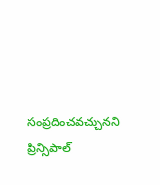సంప్రదించవచ్చునని ప్రిన్సిపాల్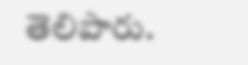తెలిపారు.